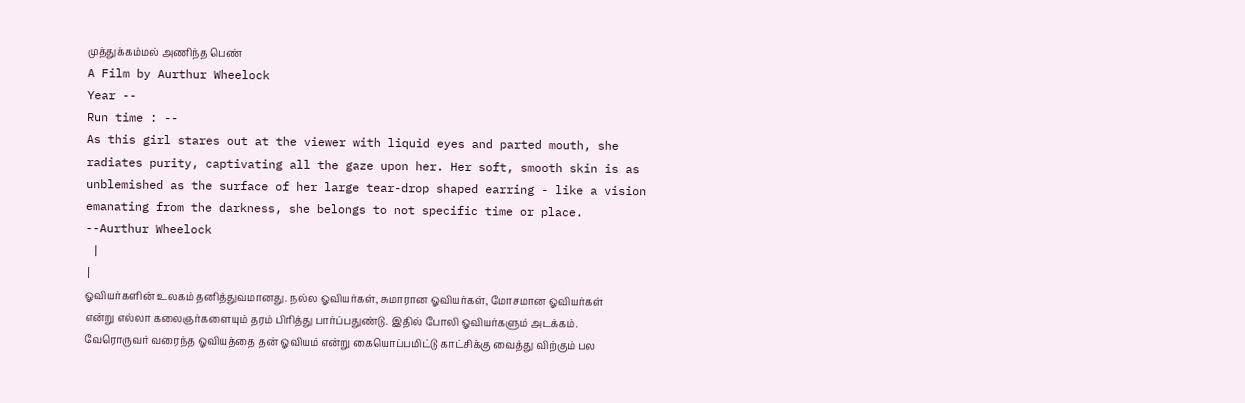முத்துக்கம்மல் அணிந்த பெண்
A Film by Aurthur Wheelock
Year --
Run time : --
As this girl stares out at the viewer with liquid eyes and parted mouth, she radiates purity, captivating all the gaze upon her. Her soft, smooth skin is as unblemished as the surface of her large tear-drop shaped earring - like a vision emanating from the darkness, she belongs to not specific time or place.
--Aurthur Wheelock
 |
|
ஓவியர்களின் உலகம் தனித்துவமானது. நல்ல ஓவியர்கள், சுமாரான ஓவியர்கள், மோசமான ஓவியர்கள் என்று எல்லா கலைஞர்களையும் தரம் பிரித்து பார்ப்பதுண்டு. இதில் போலி ஓவியர்களும் அடக்கம். வேரொருவர் வரைந்த ஓவியத்தை தன் ஓவியம் என்று கையொப்பமிட்டு காட்சிக்கு வைத்து விற்கும் பல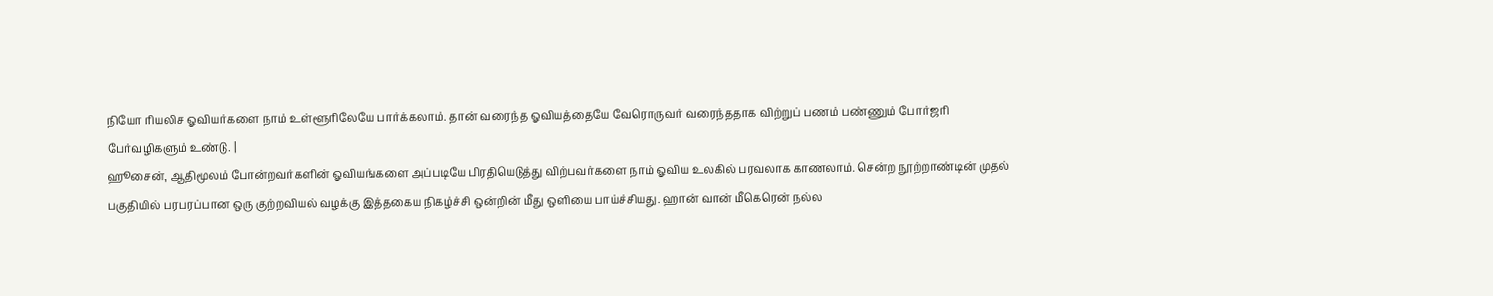நியோ ரியலிச ஓவியர்களை நாம் உள்ளூரிலேயே பார்க்கலாம். தான் வரைந்த ஓவியத்தையே வேரொருவர் வரைந்ததாக விற்றுப் பணம் பண்ணும் போர்ஜரி
பேர்வழிகளும் உண்டு. |
ஹூசைன், ஆதிமூலம் போன்றவர்களின் ஓவியங்களை அப்படியே பிரதியெடுத்து விற்பவர்களை நாம் ஓவிய உலகில் பரவலாக காணலாம். சென்ற நூற்றாண்டின் முதல் பகுதியில் பரபரப்பான ஒரு குற்றவியல் வழக்கு இத்தகைய நிகழ்ச்சி ஒன்றின் மீது ஒளியை பாய்ச்சியது. ஹான் வான் மீகெரென் நல்ல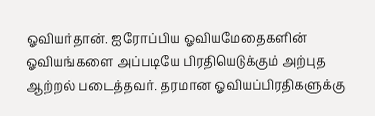ஓவியர்தான். ஐரோப்பிய ஓவியமேதைகளின் ஓவியங்களை அப்படியே பிரதியெடுக்கும் அற்புத ஆற்றல் படைத்தவர். தரமான ஓவியப்பிரதிகளுக்கு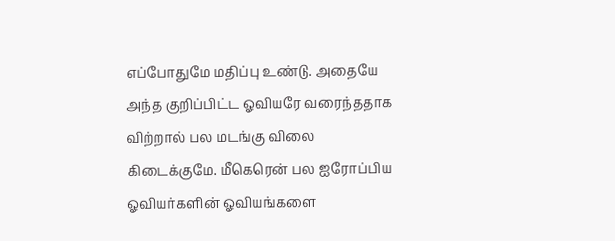எப்போதுமே மதிப்பு உண்டு. அதையே அந்த குறிப்பிட்ட ஓவியரே வரைந்ததாக விற்றால் பல மடங்கு விலை கிடைக்குமே. மீகெரென் பல ஐரோப்பிய ஓவியர்களின் ஓவியங்களை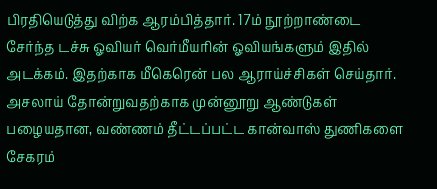பிரதியெடுத்து விற்க ஆரம்பித்தார். 17ம் நூற்றாண்டை சேர்ந்த டச்சு ஓவியர் வெர்மீயரின் ஓவியங்களும் இதில் அடக்கம். இதற்காக மீகெரென் பல ஆராய்ச்சிகள் செய்தார். அசலாய் தோன்றுவதற்காக முன்னூறு ஆண்டுகள் பழையதான, வண்ணம் தீட்டப்பட்ட கான்வாஸ் துணிகளை சேகரம்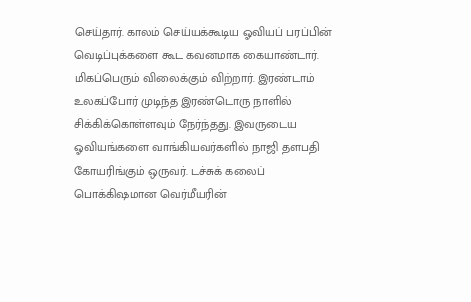செய்தார். காலம் செய்யக்கூடிய ஓவியப் பரப்பின் வெடிப்புக்களை கூட கவனமாக கையாண்டார். மிகப்பெரும் விலைக்கும் விற்றார். இரண்டாம் உலகப்போர் முடிந்த இரண்டொரு நாளில் சிக்கிக்கொள்ளவும் நேர்ந்தது. இவருடைய ஓவியங்களை வாங்கியவர்களில் நாஜி தளபதி கோயரிங்கும் ஒருவர். டச்சுக் கலைப் பொக்கிஷமான வெர்மீயரின்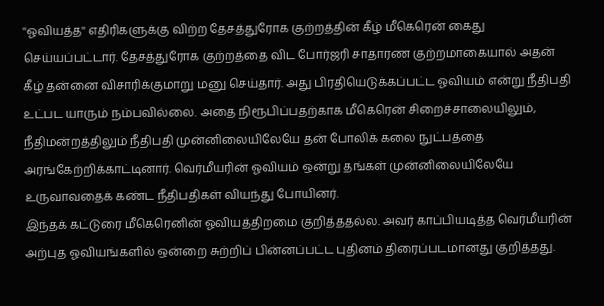''ஓவியத்த'' எதிரிகளுக்கு விற்ற தேசத்துரோக குற்றத்தின் கீழ் மீகெரென் கைது செய்யப்பட்டார். தேசத்துரோக குற்றத்தை விட போர்ஜரி சாதாரண குற்றமாகையால் அதன் கீழ் தன்னை விசாரிக்குமாறு மனு செய்தார். அது பிரதியெடுக்கப்பட்ட ஓவியம் என்று நீதிபதி உட்பட யாரும் நம்பவில்லை. அதை நிரூபிப்பதற்காக மீகெரென் சிறைச்சாலையிலும், நீதிமன்றத்திலும் நீதிபதி முன்னிலையிலேயே தன் போலிக் கலை நுட்பத்தை அரங்கேற்றிக்காட்டினார். வெர்மீயரின் ஓவியம் ஒன்று தங்கள் முன்னிலையிலேயே உருவாவதைக் கண்ட நீதிபதிகள் வியந்து போயினர்.
இந்தக் கட்டுரை மீகெரெனின் ஓவியத்திறமை குறித்ததல்ல. அவர் காப்பியடித்த வெர்மீயரின் அற்புத ஓவியங்களில் ஒன்றை சுற்றிப் பின்னப்பட்ட புதினம் திரைப்படமானது குறித்தது.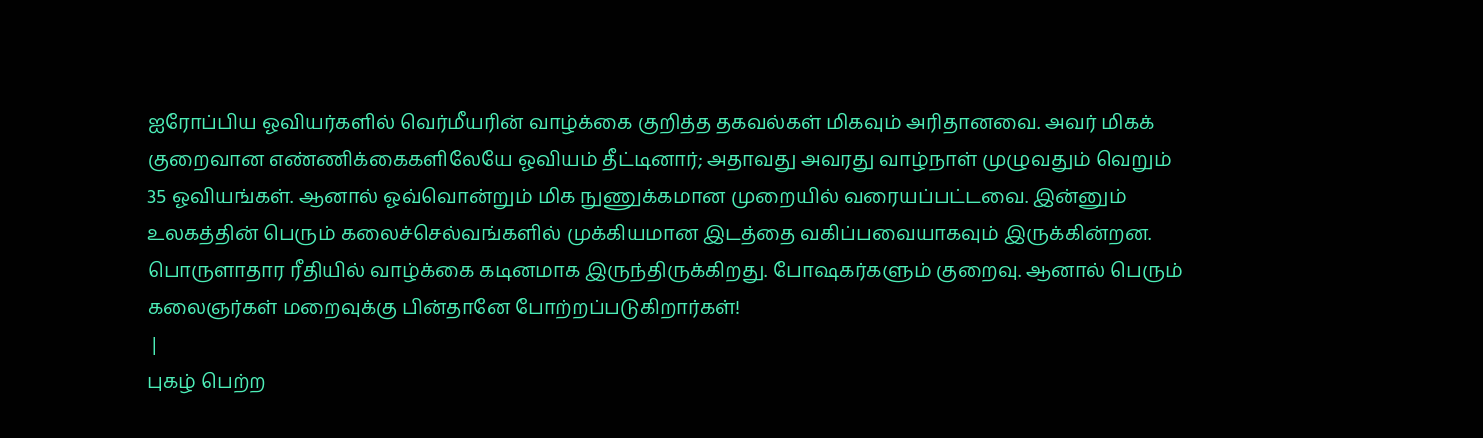ஐரோப்பிய ஓவியர்களில் வெர்மீயரின் வாழ்க்கை குறித்த தகவல்கள் மிகவும் அரிதானவை. அவர் மிகக் குறைவான எண்ணிக்கைகளிலேயே ஓவியம் தீட்டினார்; அதாவது அவரது வாழ்நாள் முழுவதும் வெறும் 35 ஓவியங்கள். ஆனால் ஓவ்வொன்றும் மிக நுணுக்கமான முறையில் வரையப்பட்டவை. இன்னும் உலகத்தின் பெரும் கலைச்செல்வங்களில் முக்கியமான இடத்தை வகிப்பவையாகவும் இருக்கின்றன. பொருளாதார ரீதியில் வாழ்க்கை கடினமாக இருந்திருக்கிறது. போஷகர்களும் குறைவு. ஆனால் பெரும் கலைஞர்கள் மறைவுக்கு பின்தானே போற்றப்படுகிறார்கள்!
 |
புகழ் பெற்ற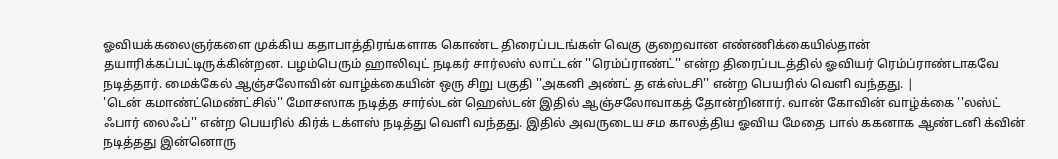ஓவியக்கலைஞர்களை முக்கிய கதாபாத்திரங்களாக கொண்ட திரைப்படங்கள் வெகு குறைவான எண்ணிக்கையில்தான் தயாரிக்கப்பட்டிருக்கின்றன. பழம்பெரும் ஹாலிவுட் நடிகர் சார்லஸ் லாட்டன் ''ரெம்ப்ராண்ட்'' என்ற திரைப்படத்தில் ஓவியர் ரெம்ப்ராண்டாகவே நடித்தார். மைக்கேல் ஆஞ்சலோவின் வாழ்க்கையின் ஒரு சிறு பகுதி ''அகனி அண்ட் த எக்ஸ்டசி'' என்ற பெயரில் வெளி வந்தது. |
'டென் கமாண்ட்மெண்ட்சில்'' மோசஸாக நடித்த சார்ல்டன் ஹெஸ்டன் இதில் ஆஞ்சலோவாகத் தோன்றினார். வான் கோவின் வாழ்க்கை ''லஸ்ட் ஃபார் லைஃப்'' என்ற பெயரில் கிர்க் டக்ளஸ் நடித்து வெளி வந்தது. இதில் அவருடைய சம காலத்திய ஓவிய மேதை பால் ககனாக ஆண்டனி க்வின் நடித்தது இன்னொரு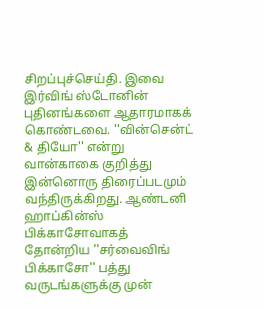சிறப்புச்செய்தி. இவை இர்விங் ஸ்டோனின் புதினங்களை ஆதாரமாகக் கொண்டவை. ''வின்சென்ட் & தியோ'' என்று வான்காகை குறித்து இன்னொரு திரைப்படமும் வந்திருக்கிறது. ஆண்டனி ஹாப்கின்ஸ் பிக்காசோவாகத் தோன்றிய ''சர்வைவிங் பிக்காசோ'' பத்து வருடங்களுக்கு முன்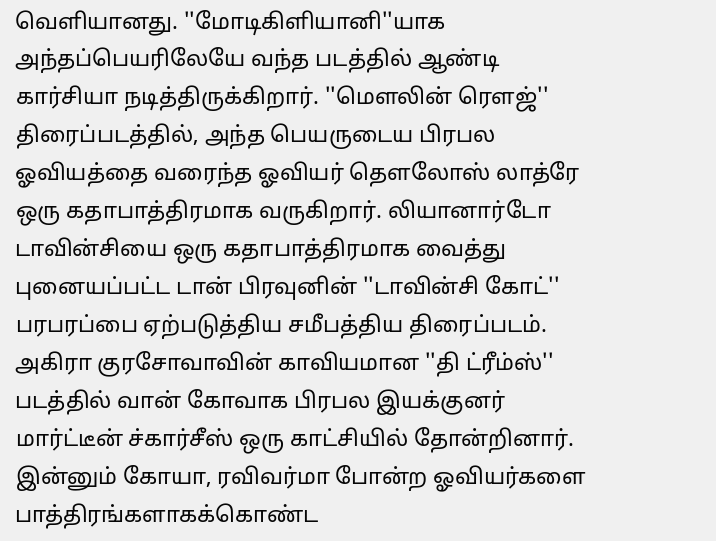வெளியானது. ''மோடிகிளியானி''யாக அந்தப்பெயரிலேயே வந்த படத்தில் ஆண்டி கார்சியா நடித்திருக்கிறார். ''மௌலின் ரௌஜ்'' திரைப்படத்தில், அந்த பெயருடைய பிரபல ஓவியத்தை வரைந்த ஓவியர் தௌலோஸ் லாத்ரே ஒரு கதாபாத்திரமாக வருகிறார். லியானார்டோ டாவின்சியை ஒரு கதாபாத்திரமாக வைத்து புனையப்பட்ட டான் பிரவுனின் ''டாவின்சி கோட்'' பரபரப்பை ஏற்படுத்திய சமீபத்திய திரைப்படம். அகிரா குரசோவாவின் காவியமான ''தி ட்ரீம்ஸ்'' படத்தில் வான் கோவாக பிரபல இயக்குனர் மார்ட்டீன் ச்கார்சீஸ் ஒரு காட்சியில் தோன்றினார்.
இன்னும் கோயா, ரவிவர்மா போன்ற ஓவியர்களை பாத்திரங்களாகக்கொண்ட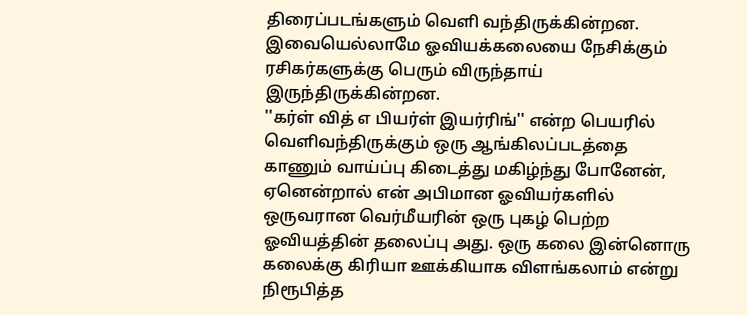திரைப்படங்களும் வெளி வந்திருக்கின்றன. இவையெல்லாமே ஓவியக்கலையை நேசிக்கும் ரசிகர்களுக்கு பெரும் விருந்தாய் இருந்திருக்கின்றன.
''கர்ள் வித் எ பியர்ள் இயர்ரிங்'' என்ற பெயரில் வெளிவந்திருக்கும் ஒரு ஆங்கிலப்படத்தை காணும் வாய்ப்பு கிடைத்து மகிழ்ந்து போனேன், ஏனென்றால் என் அபிமான ஓவியர்களில் ஒருவரான வெர்மீயரின் ஒரு புகழ் பெற்ற ஓவியத்தின் தலைப்பு அது. ஒரு கலை இன்னொரு கலைக்கு கிரியா ஊக்கியாக விளங்கலாம் என்று நிரூபித்த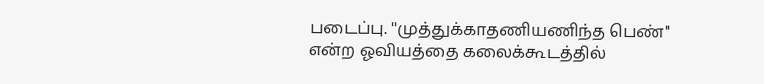படைப்பு. ''முத்துக்காதணியணிந்த பெண்'' என்ற ஓவியத்தை கலைக்கூடத்தில்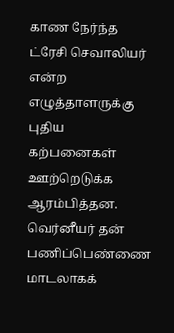காண நேர்ந்த ட்ரேசி செவாலியர் என்ற எழுத்தாளருக்கு புதிய கற்பனைகள் ஊற்றெடுக்க ஆரம்பித்தன. வெர்னீயர் தன் பணிப்பெண்ணை மாடலாகக்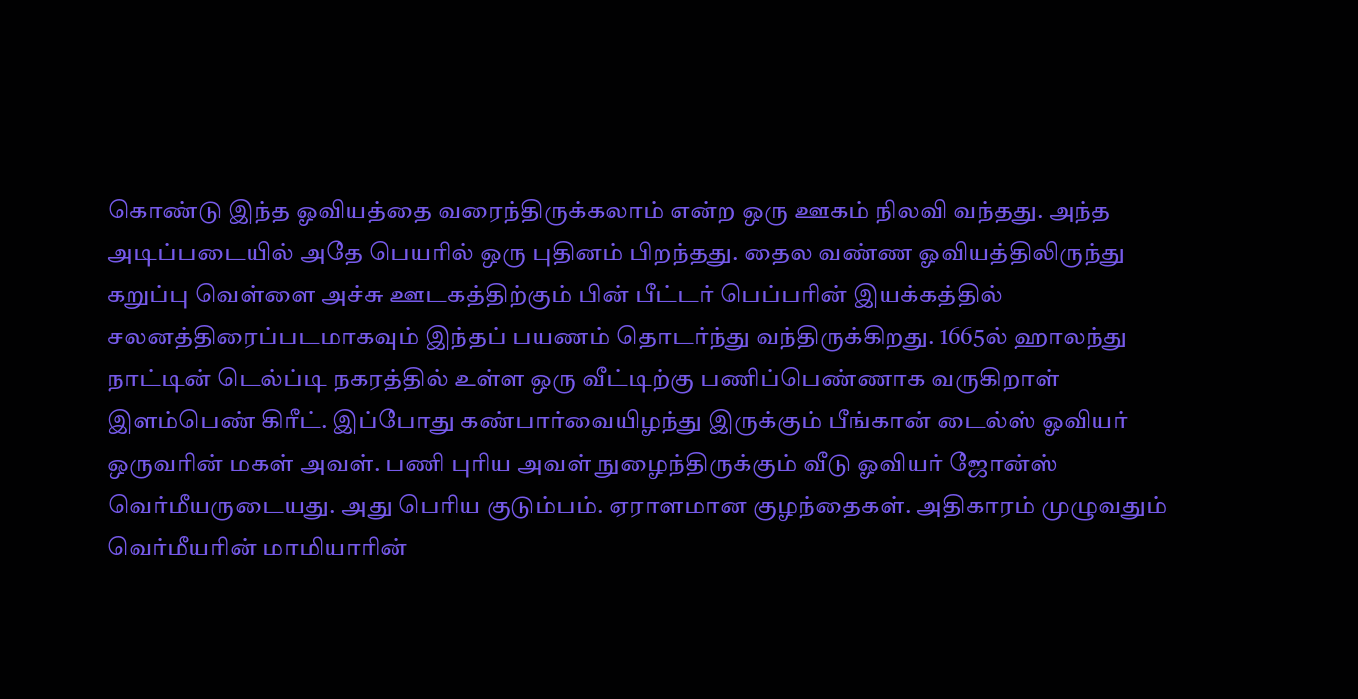கொண்டு இந்த ஓவியத்தை வரைந்திருக்கலாம் என்ற ஒரு ஊகம் நிலவி வந்தது. அந்த அடிப்படையில் அதே பெயரில் ஒரு புதினம் பிறந்தது. தைல வண்ண ஓவியத்திலிருந்து கறுப்பு வெள்ளை அச்சு ஊடகத்திற்கும் பின் பீட்டர் பெப்பரின் இயக்கத்தில் சலனத்திரைப்படமாகவும் இந்தப் பயணம் தொடர்ந்து வந்திருக்கிறது. 1665ல் ஹாலந்து நாட்டின் டெல்ப்டி நகரத்தில் உள்ள ஒரு வீட்டிற்கு பணிப்பெண்ணாக வருகிறாள் இளம்பெண் கிரீட். இப்போது கண்பார்வையிழந்து இருக்கும் பீங்கான் டைல்ஸ் ஓவியர் ஒருவரின் மகள் அவள். பணி புரிய அவள் நுழைந்திருக்கும் வீடு ஓவியர் ஜோன்ஸ் வெர்மீயருடையது. அது பெரிய குடும்பம். ஏராளமான குழந்தைகள். அதிகாரம் முழுவதும் வெர்மீயரின் மாமியாரின்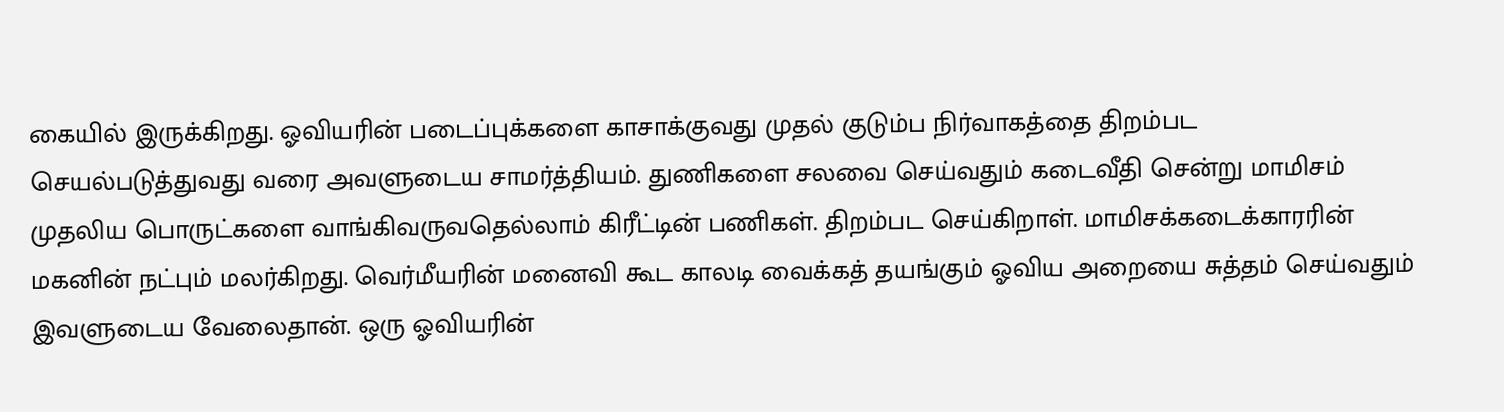கையில் இருக்கிறது. ஓவியரின் படைப்புக்களை காசாக்குவது முதல் குடும்ப நிர்வாகத்தை திறம்பட செயல்படுத்துவது வரை அவளுடைய சாமர்த்தியம். துணிகளை சலவை செய்வதும் கடைவீதி சென்று மாமிசம் முதலிய பொருட்களை வாங்கிவருவதெல்லாம் கிரீட்டின் பணிகள். திறம்பட செய்கிறாள். மாமிசக்கடைக்காரரின் மகனின் நட்பும் மலர்கிறது. வெர்மீயரின் மனைவி கூட காலடி வைக்கத் தயங்கும் ஓவிய அறையை சுத்தம் செய்வதும் இவளுடைய வேலைதான். ஒரு ஓவியரின்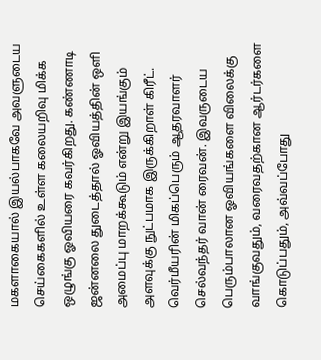மகளாகையால் இயல்பாகவே அவளுடைய செய்கைகளில் உள்ள கலையறிவு மிக்க ஒழுங்கு ஓவியரை கவர்கிறது. கண்ணாடி ஜன்னலை துடைத்தால் ஓவியத்தின் ஒளி அமைப்பு மாறக்கூடும் என்று இயங்கும் அளவுக்கு நுட்பமாக இருக்கிறாள் கிரீட். வெர்மீயரின் மிகப்பெரும் ஆதரவாளர் செல்வந்தர் வான் ரைவன். இவருடைய பெரும்பாலான ஓவியங்களை விலைக்கு வாங்குவதும், வரைவதற்கான ஆர்டர்களை கொடுப்பதும், அவ்வப்போது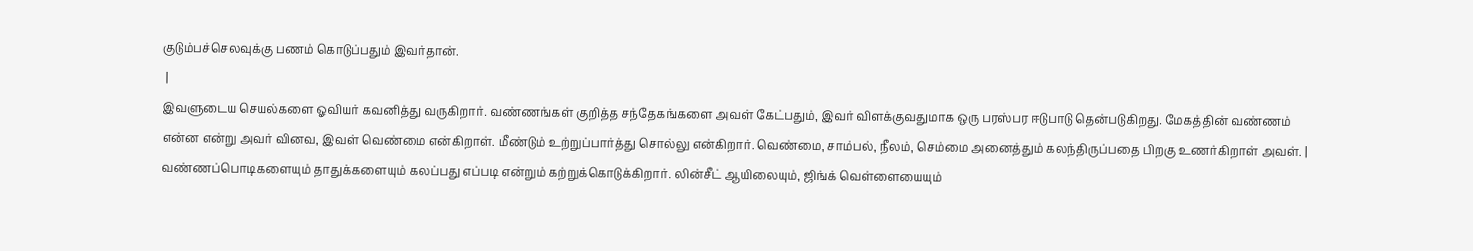குடும்பச்செலவுக்கு பணம் கொடுப்பதும் இவர்தான்.
 |
இவளுடைய செயல்களை ஓவியர் கவனித்து வருகிறார். வண்ணங்கள் குறித்த சந்தேகங்களை அவள் கேட்பதும், இவர் விளக்குவதுமாக ஒரு பரஸ்பர ஈடுபாடு தென்படுகிறது. மேகத்தின் வண்ணம் என்ன என்று அவர் வினவ, இவள் வெண்மை என்கிறாள். மீண்டும் உற்றுப்பார்த்து சொல்லு என்கிறார். வெண்மை, சாம்பல், நீலம், செம்மை அனைத்தும் கலந்திருப்பதை பிறகு உணர்கிறாள் அவள். |
வண்ணப்பொடிகளையும் தாதுக்களையும் கலப்பது எப்படி என்றும் கற்றுக்கொடுக்கிறார். லின்சீட் ஆயிலையும், ஜிங்க் வெள்ளையையும்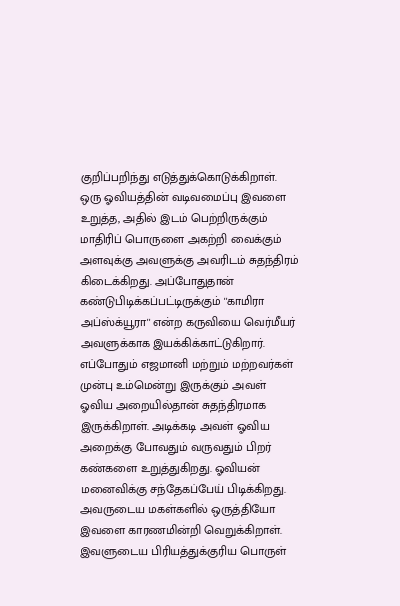குறிப்பறிந்து எடுத்துக்கொடுக்கிறாள். ஒரு ஓவியத்தின் வடிவமைப்பு இவளை உறுத்த, அதில் இடம் பெற்றிருக்கும் மாதிரிப் பொருளை அகற்றி வைக்கும் அளவுக்கு அவளுக்கு அவரிடம் சுதந்திரம் கிடைக்கிறது. அப்போதுதான் கண்டுபிடிக்கப்பட்டிருக்கும் ''காமிரா அப்ஸ்க்யூரா'' என்ற கருவியை வெர்மீயர் அவளுக்காக இயக்கிக்காட்டுகிறார். எப்போதும் எஜமானி மற்றும் மற்றவர்கள் முன்பு உம்மென்று இருக்கும் அவள் ஓவிய அறையில்தான் சுதந்திரமாக இருக்கிறாள். அடிக்கடி அவள் ஓவிய அறைக்கு போவதும் வருவதும் பிறர் கண்களை உறுத்துகிறது. ஓவியன் மனைவிக்கு சந்தேகப்பேய் பிடிக்கிறது. அவருடைய மகள்களில் ஒருத்தியோ இவளை காரணமின்றி வெறுக்கிறாள். இவளுடைய பிரியத்துக்குரிய பொருள்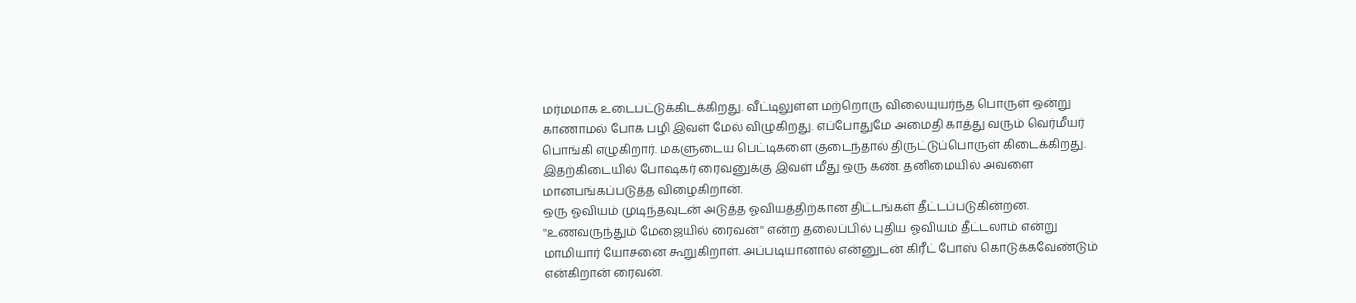மர்மமாக உடைபட்டுக்கிடக்கிறது. வீட்டிலுள்ள மற்றொரு விலையுயர்ந்த பொருள் ஒன்று காணாமல் போக பழி இவள் மேல் விழுகிறது. எப்போதுமே அமைதி காத்து வரும் வெர்மீயர் பொங்கி எழுகிறார். மகளுடைய பெட்டிகளை குடைந்தால் திருட்டுப்பொருள் கிடைக்கிறது. இதற்கிடையில் போஷகர் ரைவனுக்கு இவள் மீது ஒரு கண். தனிமையில் அவளை மானபங்கப்படுத்த விழைகிறான்.
ஒரு ஓவியம் முடிந்தவுடன் அடுத்த ஓவியத்திற்கான திட்டங்கள் தீட்டப்படுகின்றன. ''உணவருந்தும் மேஜையில் ரைவன்'' என்ற தலைப்பில் புதிய ஓவியம் தீட்டலாம் என்று மாமியார் யோசனை கூறுகிறாள். அப்படியானால் என்னுடன் கிரீட் போஸ் கொடுக்கவேண்டும் என்கிறான் ரைவன்.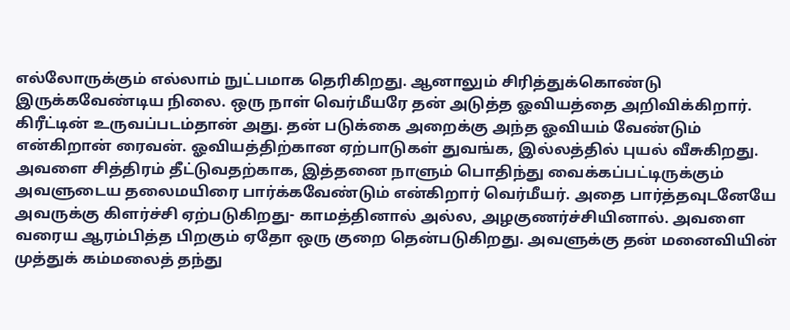எல்லோருக்கும் எல்லாம் நுட்பமாக தெரிகிறது. ஆனாலும் சிரித்துக்கொண்டு இருக்கவேண்டிய நிலை. ஒரு நாள் வெர்மீயரே தன் அடுத்த ஓவியத்தை அறிவிக்கிறார். கிரீட்டின் உருவப்படம்தான் அது. தன் படுக்கை அறைக்கு அந்த ஓவியம் வேண்டும் என்கிறான் ரைவன். ஓவியத்திற்கான ஏற்பாடுகள் துவங்க, இல்லத்தில் புயல் வீசுகிறது. அவளை சித்திரம் தீட்டுவதற்காக, இத்தனை நாளும் பொதிந்து வைக்கப்பட்டிருக்கும் அவளுடைய தலைமயிரை பார்க்கவேண்டும் என்கிறார் வெர்மீயர். அதை பார்த்தவுடனேயே அவருக்கு கிளர்ச்சி ஏற்படுகிறது- காமத்தினால் அல்ல, அழகுணர்ச்சியினால். அவளை வரைய ஆரம்பித்த பிறகும் ஏதோ ஒரு குறை தென்படுகிறது. அவளுக்கு தன் மனைவியின் முத்துக் கம்மலைத் தந்து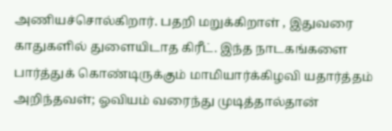அணியச்சொல்கிறார். பதறி மறுக்கிறாள் , இதுவரை காதுகளில் துளையிடாத கிரீட். இந்த நாடகங்களை பார்த்துக் கொண்டிருக்கும் மாமியார்க்கிழவி யதார்த்தம் அறிந்தவள்; ஓவியம் வரைந்து முடித்தால்தான்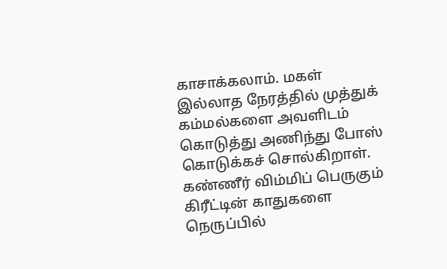காசாக்கலாம். மகள் இல்லாத நேரத்தில் முத்துக் கம்மல்களை அவளிடம் கொடுத்து அணிந்து போஸ் கொடுக்கச் சொல்கிறாள். கண்ணீர் விம்மிப் பெருகும் கிரீட்டின் காதுகளை நெருப்பில்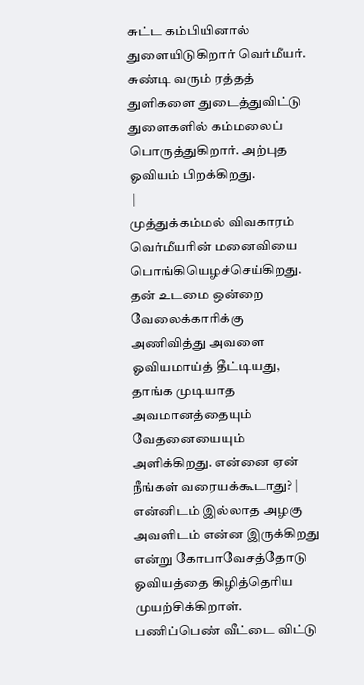சுட்ட கம்பியினால் துளையிடுகிறார் வெர்மீயர். சுண்டி வரும் ரத்தத் துளிகளை துடைத்துவிட்டு துளைகளில் கம்மலைப் பொருத்துகிறார். அற்புத ஓவியம் பிறக்கிறது.
 |
முத்துக்கம்மல் விவகாரம் வெர்மீயரின் மனைவியை பொங்கியெழச்செய்கிறது. தன் உடமை ஒன்றை வேலைக்காரிக்கு அணிவித்து அவளை ஓவியமாய்த் தீட்டியது, தாங்க முடியாத அவமானத்தையும் வேதனையையும் அளிக்கிறது. என்னை ஏன் நீங்கள் வரையக்கூடாது? |
என்னிடம் இல்லாத அழகு அவளிடம் என்ன இருக்கிறது என்று கோபாவேசத்தோடு ஓவியத்தை கிழித்தெரிய முயற்சிக்கிறாள். பணிப்பெண் வீட்டை விட்டு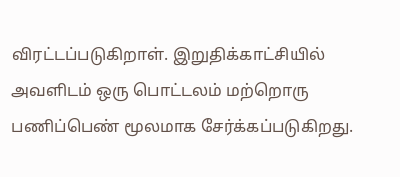விரட்டப்படுகிறாள். இறுதிக்காட்சியில் அவளிடம் ஒரு பொட்டலம் மற்றொரு பணிப்பெண் மூலமாக சேர்க்கப்படுகிறது.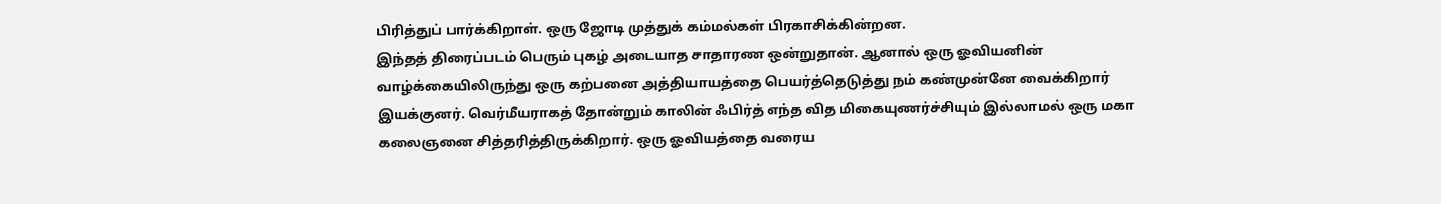பிரித்துப் பார்க்கிறாள். ஒரு ஜோடி முத்துக் கம்மல்கள் பிரகாசிக்கின்றன.
இந்தத் திரைப்படம் பெரும் புகழ் அடையாத சாதாரண ஒன்றுதான். ஆனால் ஒரு ஓவியனின் வாழ்க்கையிலிருந்து ஒரு கற்பனை அத்தியாயத்தை பெயர்த்தெடுத்து நம் கண்முன்னே வைக்கிறார் இயக்குனர். வெர்மீயராகத் தோன்றும் காலின் ஃபிர்த் எந்த வித மிகையுணர்ச்சியும் இல்லாமல் ஒரு மகா கலைஞனை சித்தரித்திருக்கிறார். ஒரு ஓவியத்தை வரைய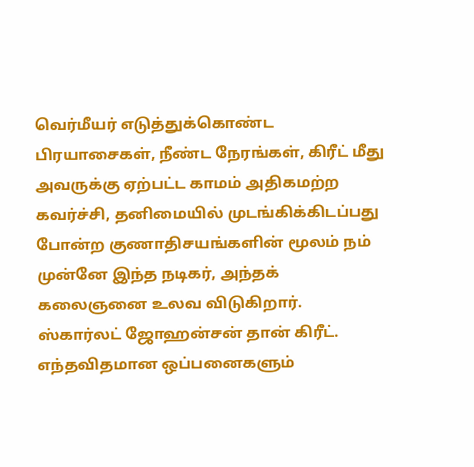வெர்மீயர் எடுத்துக்கொண்ட பிரயாசைகள், நீண்ட நேரங்கள், கிரீட் மீது அவருக்கு ஏற்பட்ட காமம் அதிகமற்ற கவர்ச்சி, தனிமையில் முடங்கிக்கிடப்பது போன்ற குணாதிசயங்களின் மூலம் நம் முன்னே இந்த நடிகர், அந்தக் கலைஞனை உலவ விடுகிறார். ஸ்கார்லட் ஜோஹன்சன் தான் கிரீட். எந்தவிதமான ஒப்பனைகளும்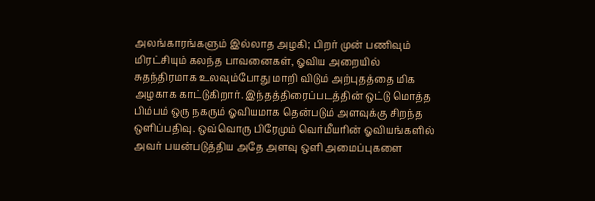அலங்காரங்களும் இல்லாத அழகி; பிறர் முன் பணிவும் மிரட்சியும் கலந்த பாவனைகள், ஓவிய அறையில் சுதந்திரமாக உலவும்போது மாறி விடும் அற்புதத்தை மிக அழகாக காட்டுகிறார். இந்தத்திரைப்படத்தின் ஒட்டு மொத்த பிம்பம் ஒரு நகரும் ஓவியமாக தென்படும் அளவுக்கு சிறந்த ஒளிப்பதிவு. ஒவ்வொரு பிரேமும் வெர்மீயரின் ஓவியங்களில் அவர் பயன்படுத்திய அதே அளவு ஒளி அமைப்புகளை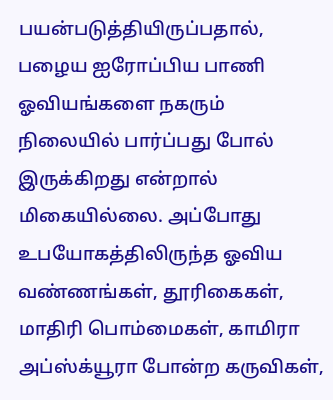பயன்படுத்தியிருப்பதால், பழைய ஐரோப்பிய பாணி ஓவியங்களை நகரும் நிலையில் பார்ப்பது போல் இருக்கிறது என்றால் மிகையில்லை. அப்போது உபயோகத்திலிருந்த ஓவிய வண்ணங்கள், தூரிகைகள், மாதிரி பொம்மைகள், காமிரா அப்ஸ்க்யூரா போன்ற கருவிகள்,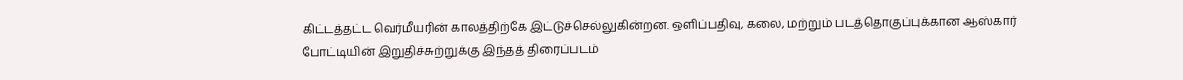கிட்டத்தட்ட வெர்மீயரின் காலத்திற்கே இட்டுச்செல்லுகின்றன. ஒளிப்பதிவு, கலை, மற்றும் படத்தொகுப்புக்கான ஆஸ்கார் போட்டியின் இறுதிச்சுற்றுக்கு இந்தத் திரைப்படம்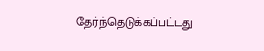தேர்ந்தெடுக்கப்பட்டது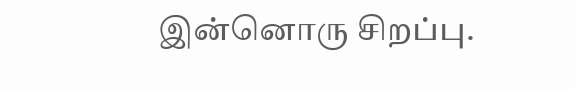இன்னொரு சிறப்பு.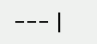--- |